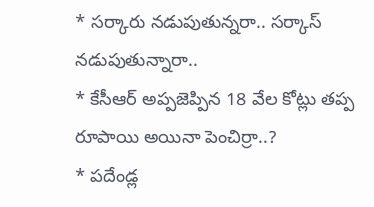* సర్కారు నడుపుతున్నరా.. సర్కాస్ నడుపుతున్నారా..
* కేసీఆర్ అప్పజెప్పిన 18 వేల కోట్లు తప్ప రూపాయి అయినా పెంచిర్రా..?
* పదేండ్ల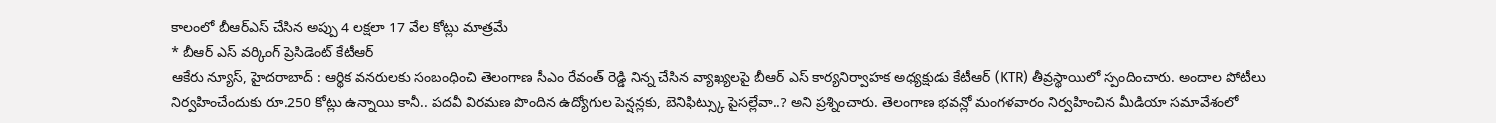కాలంలో బీఆర్ఎస్ చేసిన అప్పు 4 లక్షలా 17 వేల కోట్లు మాత్రమే
* బీఆర్ ఎస్ వర్కింగ్ ప్రెసిడెంట్ కేటీఆర్
ఆకేరు న్యూస్, హైదరాబాద్ : ఆర్థిక వనరులకు సంబంధించి తెలంగాణ సీఎం రేవంత్ రెడ్డి నిన్న చేసిన వ్యాఖ్యలపై బీఆర్ ఎస్ కార్యనిర్వాహక అధ్యక్షుడు కేటీఆర్ (KTR) తీవ్రస్థాయిలో స్పందించారు. అందాల పోటీలు నిర్వహించేందుకు రూ.250 కోట్లు ఉన్నాయి కానీ.. పదవీ విరమణ పొందిన ఉద్యోగుల పెన్షన్లకు, బెనిఫిట్స్కు పైసల్లేవా..? అని ప్రశ్నించారు. తెలంగాణ భవన్లో మంగళవారం నిర్వహించిన మీడియా సమావేశంలో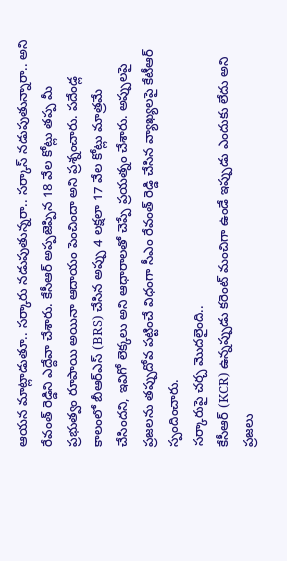ఆయన మాట్లాడుతూ.. సర్కారు నడుపుతున్నరా.. సర్కాస్ నడుపుతున్నారా.. అని రేవంత్ రెడ్డిని ఎద్దేవా చేశారు. కేసీఆర్ అప్పజెప్పిన 18 వేల కోట్లు తప్ప మీ ప్రభుత్వం రూపాయి అయినా ఆదాయం పెంచిందా అని ప్రశ్నంచారు. పదేండ్ల కాలంలో బీఆర్ఎస్ (BRS) చేసిన అప్పు 4 లక్షలా 17 వేల కోట్లు మాత్రమే చేసిందని, ఇవిగో లెక్కలు అని ఆధారాలతో చెప్పే ప్రయత్నం చేశారు. అప్పులపై ప్రజలను తప్పుదోవ పట్టించే విధంగా సీఎం రేవంత్ రెడ్డి చేసిన వ్యాఖ్యలపై కేటీఆర్ స్పందించారు.
సర్కారుపై చర్చ మొదలైంది..
కేసీఆర్ (KCR) ఉన్నప్పుడు కరెంట్ మంచిగా ఉండే ఇప్పుడు ఎందుకు లేదు అని ప్రజలు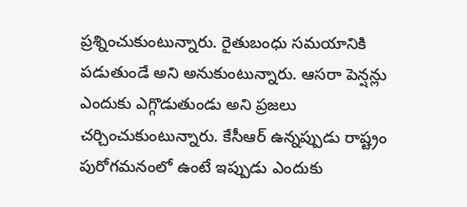ప్రశ్నించుకుంటున్నారు. రైతుబంధు సమయానికి పడుతుండే అని అనుకుంటున్నారు. ఆసరా పెన్షన్లు ఎందుకు ఎగ్గొడుతుండు అని ప్రజలు చర్చించుకుంటున్నారు. కేసీఆర్ ఉన్నప్పుడు రాష్ట్రం పురోగమనంలో ఉంటే ఇప్పుడు ఎందుకు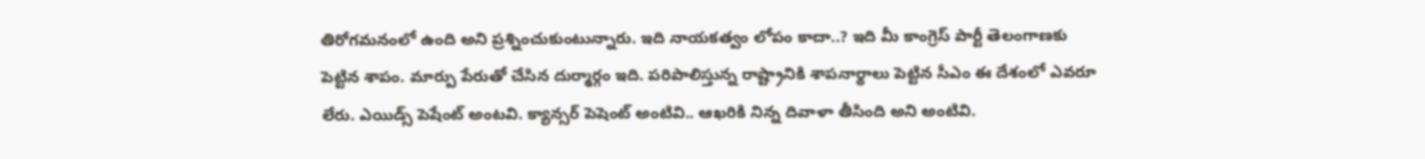తిరోగమనంలో ఉంది అని ప్రశ్నించుకుంటున్నారు. ఇది నాయకత్వం లోపం కాదా..? ఇది మీ కాంగ్రెస్ పార్టీ తెలంగాణకు పెట్టిన శాపం. మార్పు పేరుతో చేసిన దుర్మార్గం ఇది. పరిపాలిస్తున్న రాష్ట్రానికి శాపనార్థాలు పెట్టిన సీఎం ఈ దేశంలో ఎవరూ లేరు. ఎయిడ్స్ పెషేంట్ అంటవి. క్యాన్సర్ పెషెంట్ అంటివి.. ఆఖరికి నిన్న దివాళా తీసింది అని అంటివి.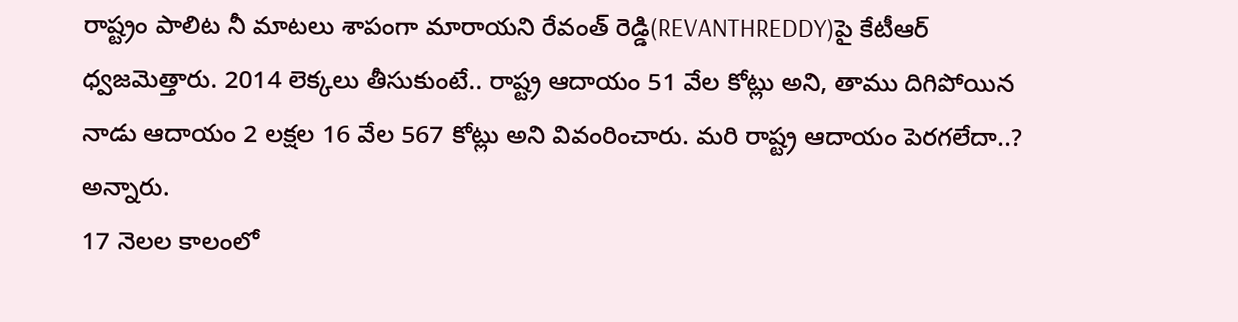రాష్ట్రం పాలిట నీ మాటలు శాపంగా మారాయని రేవంత్ రెడ్డి(REVANTHREDDY)పై కేటీఆర్ ధ్వజమెత్తారు. 2014 లెక్కలు తీసుకుంటే.. రాష్ట్ర ఆదాయం 51 వేల కోట్లు అని, తాము దిగిపోయిన నాడు ఆదాయం 2 లక్షల 16 వేల 567 కోట్లు అని వివంరించారు. మరి రాష్ట్ర ఆదాయం పెరగలేదా..? అన్నారు.
17 నెలల కాలంలో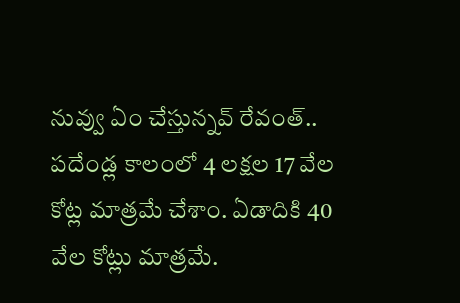నువ్వు ఏం చేస్తున్నవ్ రేవంత్..
పదేండ్ల కాలంలో 4 లక్షల 17 వేల కోట్ల మాత్రమే చేశాం. ఏడాదికి 40 వేల కోట్లు మాత్రమే.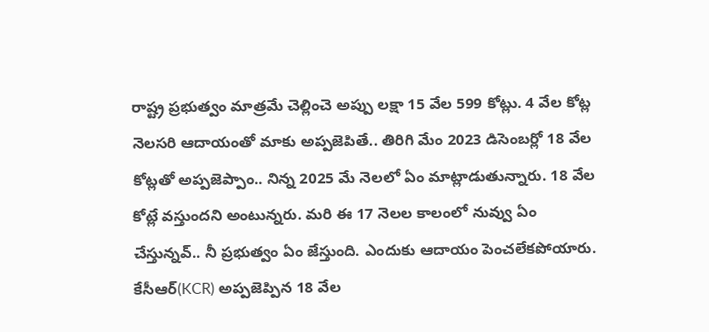రాష్ట్ర ప్రభుత్వం మాత్రమే చెల్లించె అప్పు లక్షా 15 వేల 599 కోట్లు. 4 వేల కోట్ల నెలసరి ఆదాయంతో మాకు అప్పజెపితే.. తిరిగి మేం 2023 డిసెంబర్లో 18 వేల కోట్లతో అప్పజెప్పాం.. నిన్న 2025 మే నెలలో ఏం మాట్లాడుతున్నారు. 18 వేల కోట్లే వస్తుందని అంటున్నరు. మరి ఈ 17 నెలల కాలంలో నువ్వు ఏం చేస్తున్నవ్.. నీ ప్రభుత్వం ఏం జేస్తుంది. ఎందుకు ఆదాయం పెంచలేకపోయారు. కేసీఆర్(KCR) అప్పజెప్పిన 18 వేల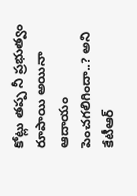కోట్లు తప్ప నీ ప్రభుత్వం రూపాయి అయినా ఆదాయం పెంచగలిగిందా..? అని కేటీఆర్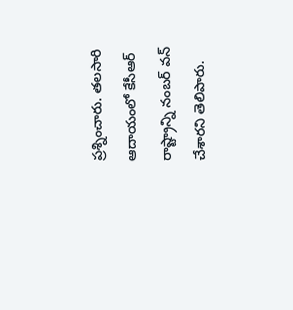ప్రశ్నించారు. తలసారి ఆదాయంలో కేసీఆర్ రాష్ట్రాన్ని నంబర్ వన్ చేశారని తెలిపారు.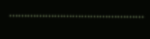………………………………………